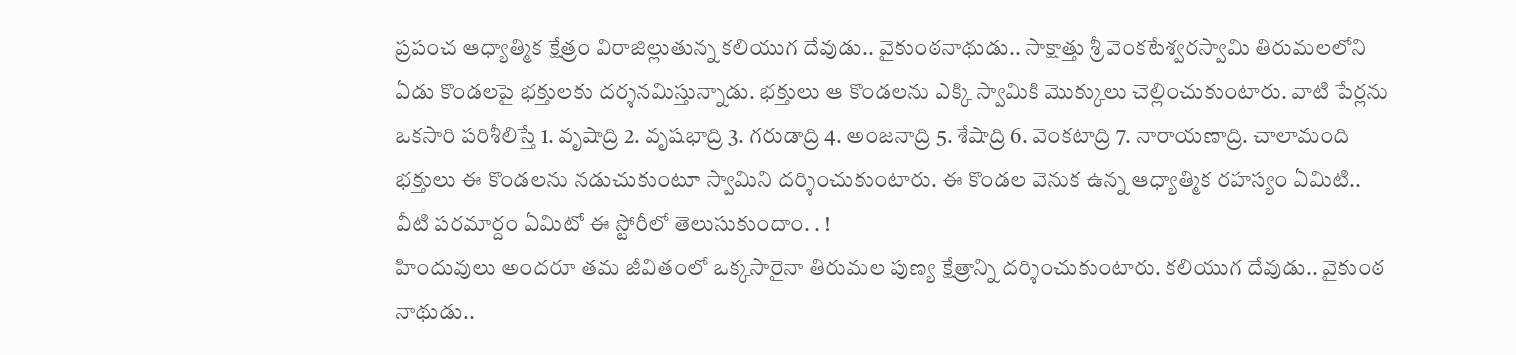ప్రపంచ ఆధ్యాత్మిక క్షేత్రం విరాజిల్లుతున్న కలియుగ దేవుడు.. వైకుంఠనాథుడు.. సాక్షాత్తు శ్రీ వెంకటేశ్వరస్వామి తిరుమలలోని ఏడు కొండలపై భక్తులకు దర్శనమిస్తున్నాడు. భక్తులు ఆ కొండలను ఎక్కి స్వామికి మొక్కులు చెల్లించుకుంటారు. వాటి పేర్లను ఒకసారి పరిశీలిస్తే 1. వృషాద్రి 2. వృషభాద్రి 3. గరుడాద్రి 4. అంజనాద్రి 5. శేషాద్రి 6. వెంకటాద్రి 7. నారాయణాద్రి. చాలామంది భక్తులు ఈ కొండలను నడుచుకుంటూ స్వామిని దర్శించుకుంటారు. ఈ కొండల వెనుక ఉన్న ఆధ్యాత్మిక రహస్యం ఏమిటి.. వీటి పరమార్దం ఏమిటో ఈ స్టోరీలో తెలుసుకుందాం. . !
హిందువులు అందరూ తమ జీవితంలో ఒక్కసారైనా తిరుమల పుణ్య క్షేత్రాన్ని దర్శించుకుంటారు. కలియుగ దేవుడు.. వైకుంఠ నాథుడు..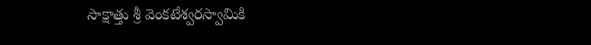సాక్షాత్తు శ్రీ వెంకటేశ్వరస్వామికి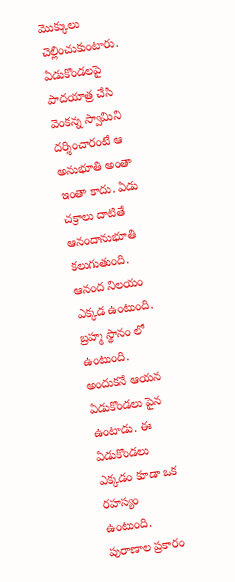మొక్కులు చెల్లించుకుంటారు. ఏడుకొండలపై పాదయాత్ర చేసి వెంకన్న స్వామిని దర్శించారంటే ఆ అనుభూతి అంతా ఇంతా కాదు. ఏడు చక్రాలు దాటితే ఆనందానుభూతి కలుగుతుంది.
ఆనంద నిలయం ఎక్కడ ఉంటుంది. బ్రహ్మ స్థానం లో ఉంటుంది. అందుకనే ఆయన ఏడుకొండలు పైన ఉంటాడు. ఈ ఏడుకొండలు ఎక్కడం కూడా ఒక రహస్యం ఉంటుంది. పురాణాల ప్రకారం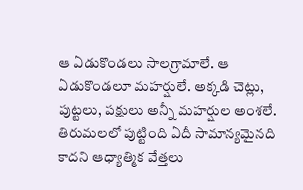ఆ ఏడుకొండలు సాలగ్రామాలే. ఆ ఏడుకొండలూ మహర్షులే. అక్కడి చెట్లు, పుట్టలు, పక్షులు అన్నీ మహర్షుల అంశలే. తిరుమలలో పుట్టింది ఏదీ సామాన్యమైనది కాదని ఆధ్యాత్మిక వేత్తలు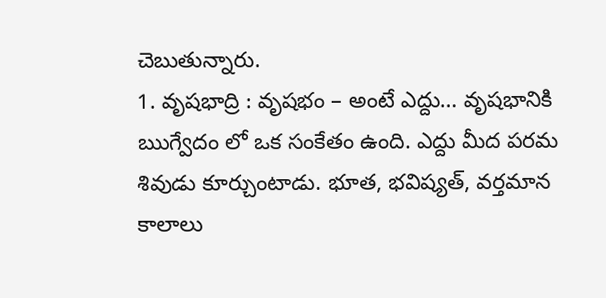చెబుతున్నారు.
1. వృషభాద్రి : వృషభం – అంటే ఎద్దు… వృషభానికి ఋగ్వేదం లో ఒక సంకేతం ఉంది. ఎద్దు మీద పరమ శివుడు కూర్చుంటాడు. భూత, భవిష్యత్, వర్తమాన కాలాలు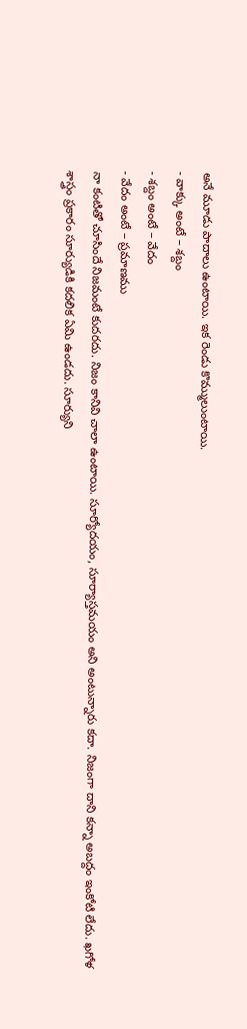అనే మూడు పాదాలు ఉంటాయి. ఇక రెండు కొమ్ములుంటాయి.
- వాక్కు అంటే – శబ్దం
- శబ్దం అంటే – వేదం
- వేదం అంటే – ప్రమాణము
నా కంటితో చూసిందే నిజమంటే కుదరదు. నిజం కానివి చాలా ఉంటాయి. సూర్యోదయం, సూర్యాస్తమయం అని అంటున్నారు కదా. నిజంగా దాని కన్నా అబద్దం ఇంకోటి లేదు. ఖగోళ శాస్త్రం ప్రకారం సూర్యుడికి కదలిక ఏమి ఉండదు. సూర్యుని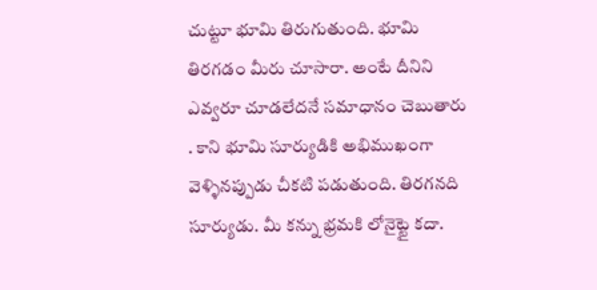చుట్టూ భూమి తిరుగుతుంది. భూమి తిరగడం మీరు చూసారా. అంటే దీనిని ఎవ్వరూ చూడలేదనే సమాధానం చెబుతారు . కాని భూమి సూర్యుడికి అభిముఖంగా వెళ్ళినప్పుడు చీకటి పడుతుంది. తిరగనది సూర్యుడు. మీ కన్ను భ్రమకి లోనైట్టై కదా.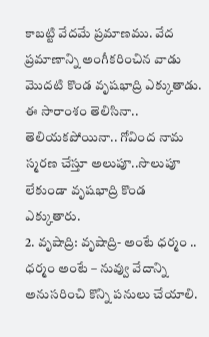కాబట్టి వేదమే ప్రమాణము. వేద ప్రమాణాన్ని అంగీకరించిన వాడు మొదటి కొండ వృషభాద్రి ఎక్కుతాడు. ఈ సారాంశం తెలిసినా.. తెలియకపోయినా.. గోవింద నామ స్మరణ చేస్తూ అలుపూ..సొలుపూ లేకుండా వృషభాద్రి కొండ ఎక్కుతారు.
2. వృషాద్రి: వృషాద్రి- అంటే ధర్మం .. ధర్మం అంటే – నువ్వు వేదాన్ని అనుసరించి కొన్ని పనులు చేయాలి.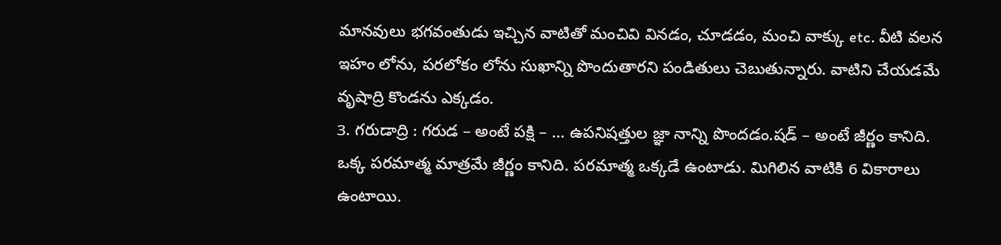మానవులు భగవంతుడు ఇచ్చిన వాటితో మంచివి వినడం, చూడడం, మంచి వాక్కు etc. వీటి వలన ఇహం లోను, పరలోకం లోను సుఖాన్ని పొందుతారని పండితులు చెబుతున్నారు. వాటిని చేయడమే వృషాద్రి కొండను ఎక్కడం.
3. గరుడాద్రి : గరుడ – అంటే పక్షి – … ఉపనిషత్తుల జ్ఞా నాన్ని పొందడం.షడ్ – అంటే జీర్ణం కానిది. ఒక్క పరమాత్మ మాత్రమే జీర్ణం కానిది. పరమాత్మ ఒక్కడే ఉంటాడు. మిగిలిన వాటికి 6 వికారాలు ఉంటాయి.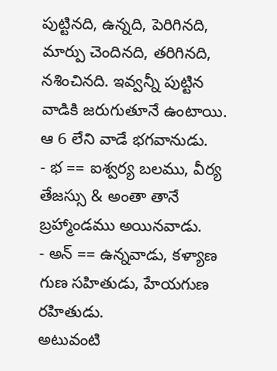పుట్టినది, ఉన్నది, పెరిగినది, మార్పు చెందినది, తరిగినది, నశించినది. ఇవ్వన్నీ పుట్టిన వాడికి జరుగుతూనే ఉంటాయి. ఆ 6 లేని వాడే భగవానుడు.
- భ == ఐశ్వర్య బలము, వీర్య తేజస్సు & అంతా తానే బ్రహ్మాండము అయినవాడు.
- అన్ == ఉన్నవాడు, కళ్యాణ గుణ సహితుడు, హేయగుణ రహితుడు.
అటువంటి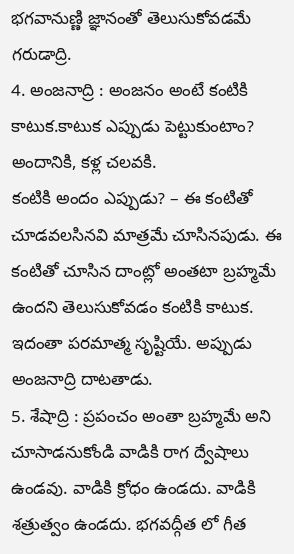భగవానుణ్ణి జ్ఞానంతో తెలుసుకోవడమే గరుడాద్రి.
4. అంజనాద్రి : అంజనం అంటే కంటికి కాటుక.కాటుక ఎప్పుడు పెట్టుకుంటాం? అందానికి, కళ్ల చలవకి.
కంటికి అందం ఎప్పుడు? – ఈ కంటితో చూడవలసినవి మాత్రమే చూసినపుడు. ఈ కంటితో చూసిన దాంట్లో అంతటా బ్రహ్మమే ఉందని తెలుసుకోవడం కంటికి కాటుక. ఇదంతా పరమాత్మ సృష్టియే. అప్పుడు అంజనాద్రి దాటతాడు.
5. శేషాద్రి : ప్రపంచం అంతా బ్రహ్మమే అని చూసాడనుకోండి వాడికి రాగ ద్వేషాలు ఉండవు. వాడికి క్రోధం ఉండదు. వాడికి శత్రుత్వం ఉండదు. భగవద్గీత లో గీత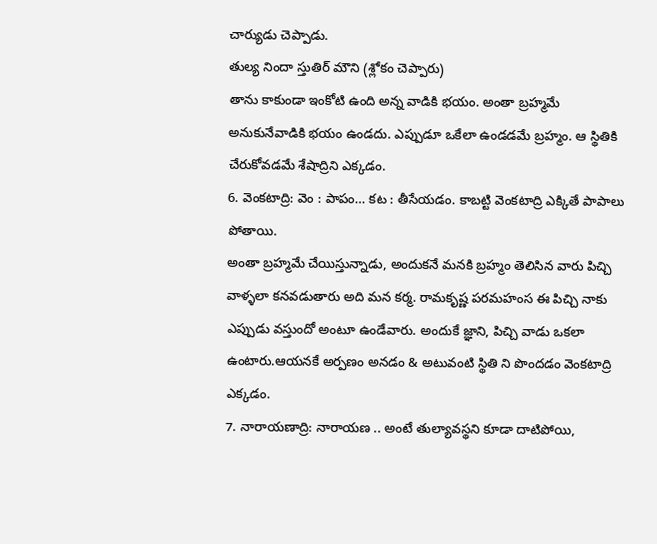చార్యుడు చెప్పాడు.
తుల్య నిందా స్తుతిర్ మౌని (శ్లోకం చెప్పారు)
తాను కాకుండా ఇంకోటి ఉంది అన్న వాడికి భయం. అంతా బ్రహ్మమే అనుకునేవాడికి భయం ఉండదు. ఎప్పుడూ ఒకేలా ఉండడమే బ్రహ్మం. ఆ స్థితికి చేరుకోవడమే శేషాద్రిని ఎక్కడం.
6. వెంకటాద్రి: వెం : పాపం… కట : తీసేయడం. కాబట్టి వెంకటాద్రి ఎక్కితే పాపాలు పోతాయి.
అంతా బ్రహ్మమే చేయిస్తున్నాడు, అందుకనే మనకి బ్రహ్మం తెలిసిన వారు పిచ్చి వాళ్ళలా కనవడుతారు అది మన కర్మ. రామకృష్ణ పరమహంస ఈ పిచ్చి నాకు ఎప్పుడు వస్తుందో అంటూ ఉండేవారు. అందుకే జ్ఞాని, పిచ్చి వాడు ఒకలా ఉంటారు.ఆయనకే అర్పణం అనడం & అటువంటి స్థితి ని పొందడం వెంకటాద్రి ఎక్కడం.
7. నారాయణాద్రి: నారాయణ .. అంటే తుల్యావస్థని కూడా దాటిపోయి,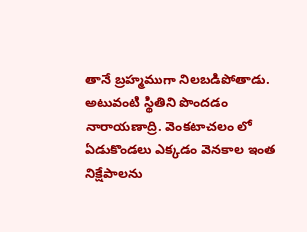తానే బ్రహ్మముగా నిలబడిపోతాడు. అటువంటి స్థితిని పొందడం నారాయణాద్రి. వెంకటాచలం లో ఏడుకొండలు ఎక్కడం వెనకాల ఇంత నిక్షేపాలను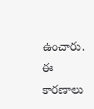ఉంచారు. ఈ కారణాలు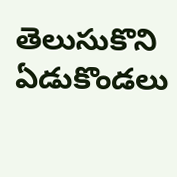తెలుసుకొని ఏడుకొండలు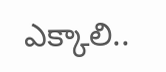ఎక్కాలి..